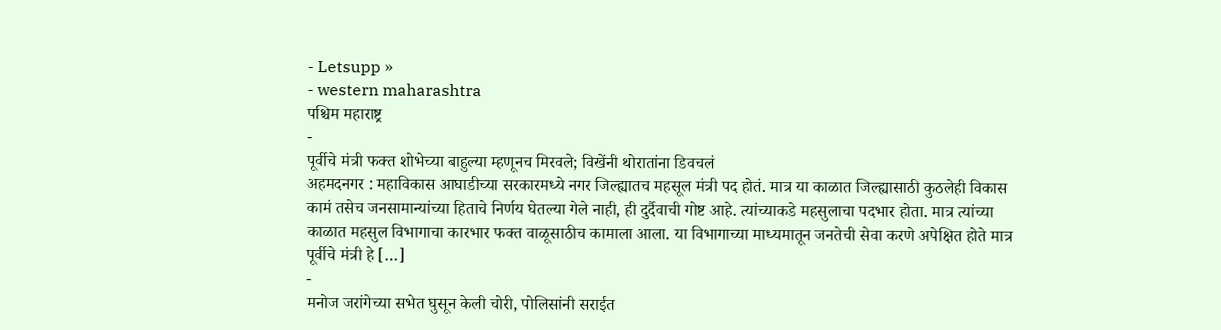- Letsupp »
- western maharashtra
पश्चिम महाराष्ट्र
-
पूर्वीचे मंत्री फक्त शोभेच्या बाहुल्या म्हणूनच मिरवले; विखेंनी थोरातांना डिवचलं
अहमदनगर : महाविकास आघाडीच्या सरकारमध्ये नगर जिल्ह्यातच महसूल मंत्री पद होतं. मात्र या काळात जिल्ह्यासाठी कुठलेही विकास कामं तसेच जनसामान्यांच्या हिताचे निर्णय घेतल्या गेले नाही, ही दुर्दैवाची गोष्ट आहे. त्यांच्याकडे महसुलाचा पदभार होता. मात्र त्यांच्या काळात महसुल विभागाचा कारभार फक्त वाळूसाठीच कामाला आला. या विभागाच्या माध्यमातून जनतेची सेवा करणे अपेक्षित होते मात्र पूर्वीचे मंत्री हे […]
-
मनोज जरांगेच्या सभेत घुसून केली चोरी, पोलिसांनी सराईत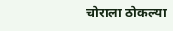चोराला ठोकल्या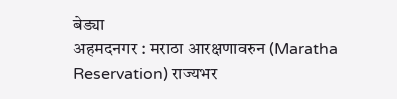बेड्या
अहमदनगर : मराठा आरक्षणावरुन (Maratha Reservation) राज्यभर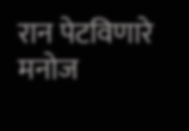रान पेटविणारे मनोज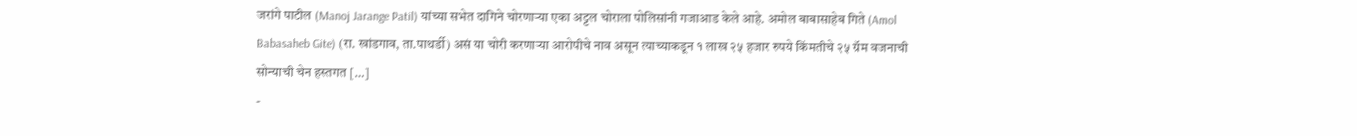जरांगे पाटील (Manoj Jarange Patil) यांच्या सभेत दागिने चोरणाऱ्या एका अट्टल चोराला पोलिसांनी गजाआड केले आहे. अमोल बाबासाहेब गिते (Amol Babasaheb Gite) (रा. खांडगाव, ता.पाथर्डी) असं या चोरी करणाऱ्या आरोपीचे नाव असून त्याच्याकडून १ लाख २५ हजार रुपये किंमतीचे २५ ग्रॅम वजनाची सोन्याची चेन हस्तगत […]
-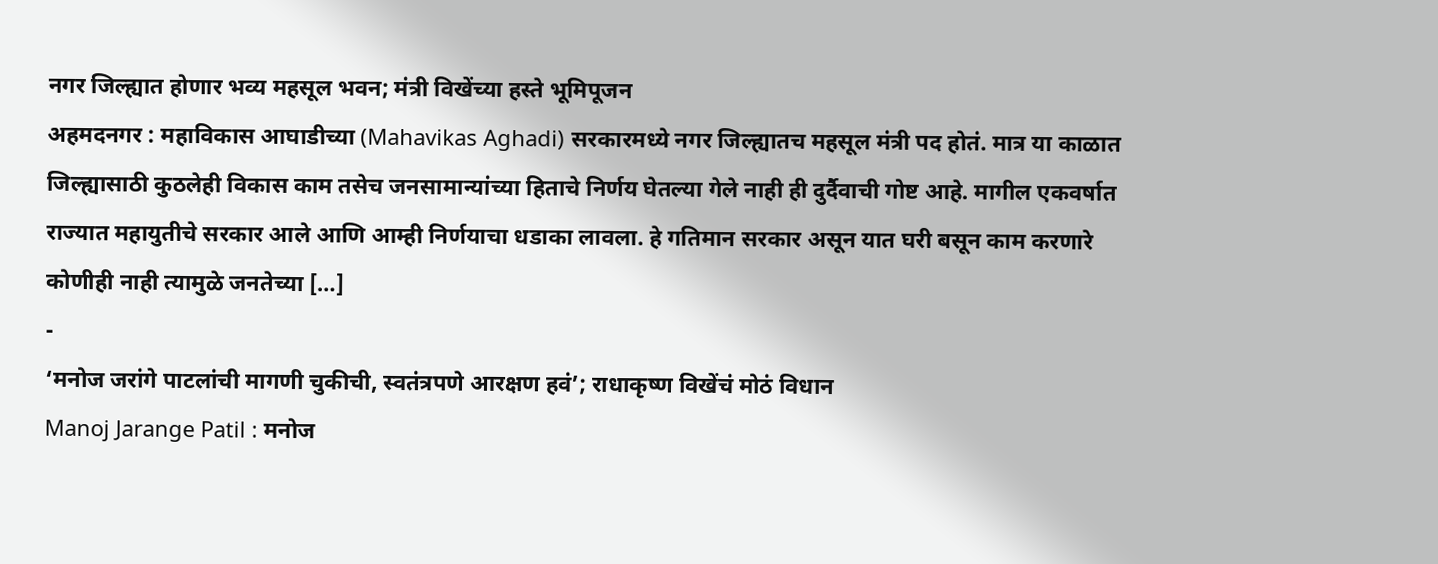नगर जिल्ह्यात होणार भव्य महसूल भवन; मंत्री विखेंच्या हस्ते भूमिपूजन
अहमदनगर : महाविकास आघाडीच्या (Mahavikas Aghadi) सरकारमध्ये नगर जिल्ह्यातच महसूल मंत्री पद होतं. मात्र या काळात जिल्ह्यासाठी कुठलेही विकास काम तसेच जनसामान्यांच्या हिताचे निर्णय घेतल्या गेले नाही ही दुर्दैवाची गोष्ट आहे. मागील एकवर्षात राज्यात महायुतीचे सरकार आले आणि आम्ही निर्णयाचा धडाका लावला. हे गतिमान सरकार असून यात घरी बसून काम करणारे कोणीही नाही त्यामुळे जनतेच्या […]
-
‘मनोज जरांगे पाटलांची मागणी चुकीची, स्वतंत्रपणे आरक्षण हवं’; राधाकृष्ण विखेंचं मोठं विधान
Manoj Jarange Patil : मनोज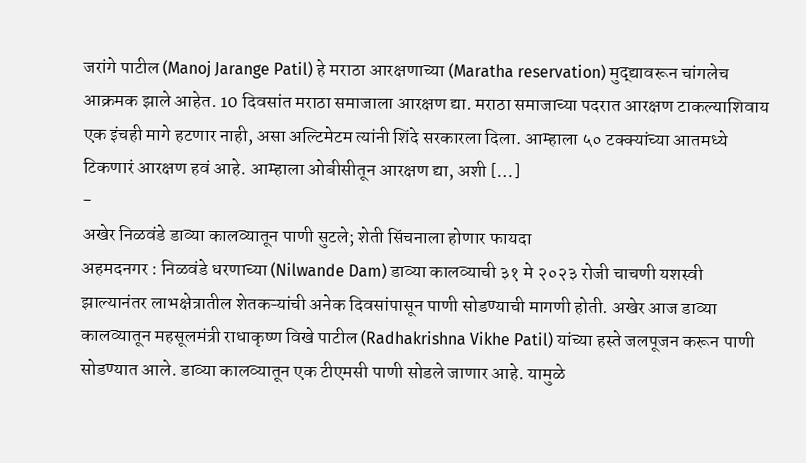जरांगे पाटील (Manoj Jarange Patil) हे मराठा आरक्षणाच्या (Maratha reservation) मुद्द्यावरून चांगलेच आक्रमक झाले आहेत. 10 दिवसांत मराठा समाजाला आरक्षण द्या. मराठा समाजाच्या पदरात आरक्षण टाकल्याशिवाय एक इंचही मागे हटणार नाही, असा अल्टिमेटम त्यांनी शिंदे सरकारला दिला. आम्हाला ५० टक्क्यांच्या आतमध्ये टिकणारं आरक्षण हवं आहे. आम्हाला ओबीसीतून आरक्षण द्या, अशी […]
-
अखेर निळवंडे डाव्या कालव्यातून पाणी सुटले; शेती सिंचनाला होणार फायदा
अहमदनगर : निळवंडे धरणाच्या (Nilwande Dam) डाव्या कालव्याची ३१ मे २०२३ रोजी चाचणी यशस्वी झाल्यानंतर लाभक्षेत्रातील शेतकऱ्यांची अनेक दिवसांपासून पाणी सोडण्याची मागणी होती. अखेर आज डाव्या कालव्यातून महसूलमंत्री राधाकृष्ण विखे पाटील (Radhakrishna Vikhe Patil) यांच्या हस्ते जलपूजन करून पाणी सोडण्यात आले. डाव्या कालव्यातून एक टीएमसी पाणी सोडले जाणार आहे. यामुळे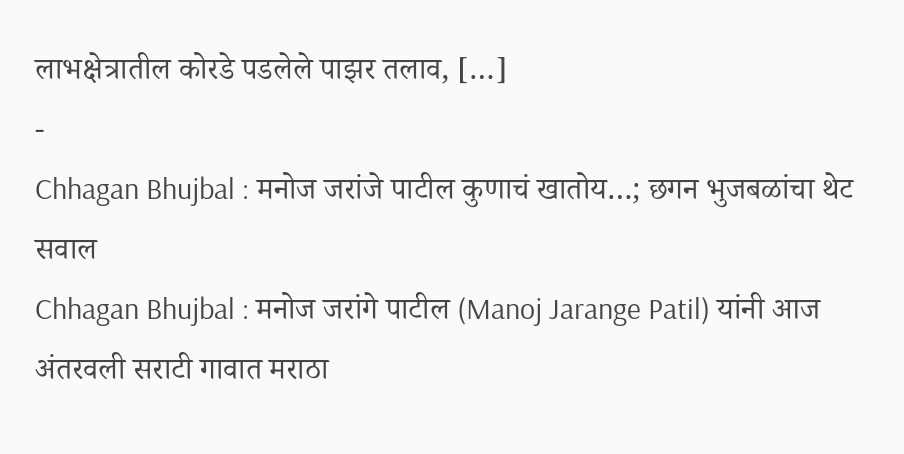लाभक्षेत्रातील कोरडे पडलेले पाझर तलाव, […]
-
Chhagan Bhujbal : मनोज जरांजे पाटील कुणाचं खातोय…; छगन भुजबळांचा थेट सवाल
Chhagan Bhujbal : मनोज जरांगे पाटील (Manoj Jarange Patil) यांनी आज अंतरवली सराटी गावात मराठा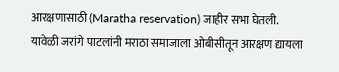आरक्षणासाठी (Maratha reservation) जाहीर सभा घेतली. यावेळी जरांगे पाटलांनी मराठा समाजाला ओबीसीतून आरक्षण द्यायला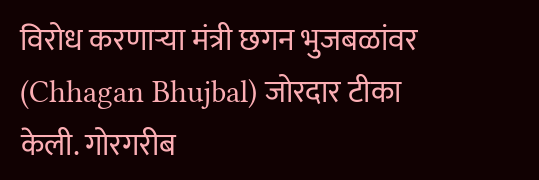विरोध करणाऱ्या मंत्री छगन भुजबळांवर (Chhagan Bhujbal) जोरदार टीका केली. गोरगरीब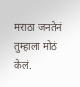मराठा जनतेनं तुम्हाला मोठं केलं.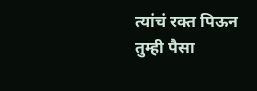त्यांचं रक्त पिऊन तुम्ही पैसा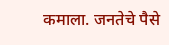कमाला. जनतेचे पैसे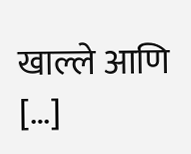खाल्ले आणि […]